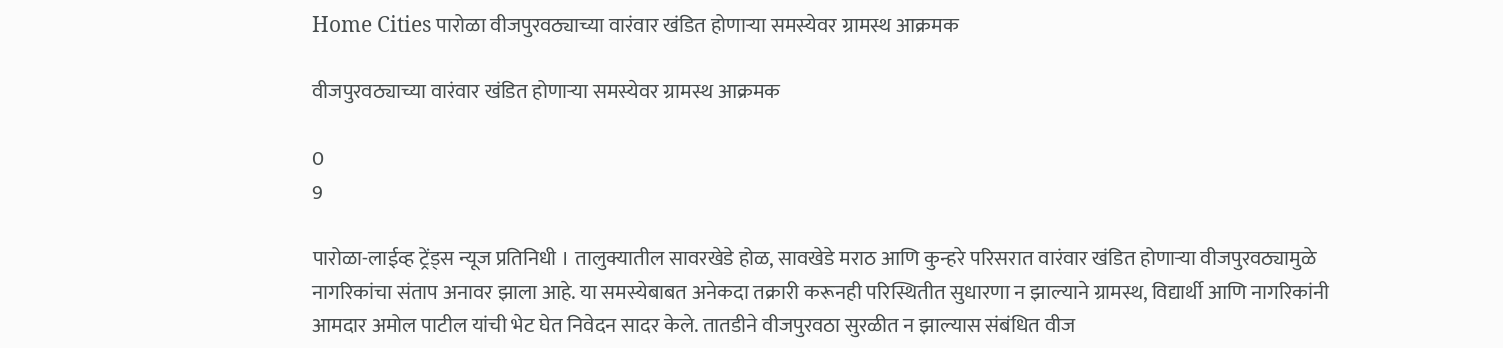Home Cities पारोळा वीजपुरवठ्याच्या वारंवार खंडित होणाऱ्या समस्येवर ग्रामस्थ आक्रमक

वीजपुरवठ्याच्या वारंवार खंडित होणाऱ्या समस्येवर ग्रामस्थ आक्रमक

0
9

पारोळा-लाईव्ह ट्रेंड्स न्यूज प्रतिनिधी । तालुक्यातील सावरखेडे होळ, सावखेडे मराठ आणि कुन्हरे परिसरात वारंवार खंडित होणाऱ्या वीजपुरवठ्यामुळे नागरिकांचा संताप अनावर झाला आहे. या समस्येबाबत अनेकदा तक्रारी करूनही परिस्थितीत सुधारणा न झाल्याने ग्रामस्थ, विद्यार्थी आणि नागरिकांनी आमदार अमोल पाटील यांची भेट घेत निवेदन सादर केले. तातडीने वीजपुरवठा सुरळीत न झाल्यास संबंधित वीज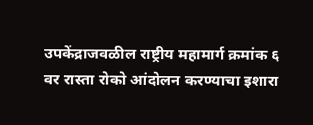उपकेंद्राजवळील राष्ट्रीय महामार्ग क्रमांक ६ वर रास्ता रोको आंदोलन करण्याचा इशारा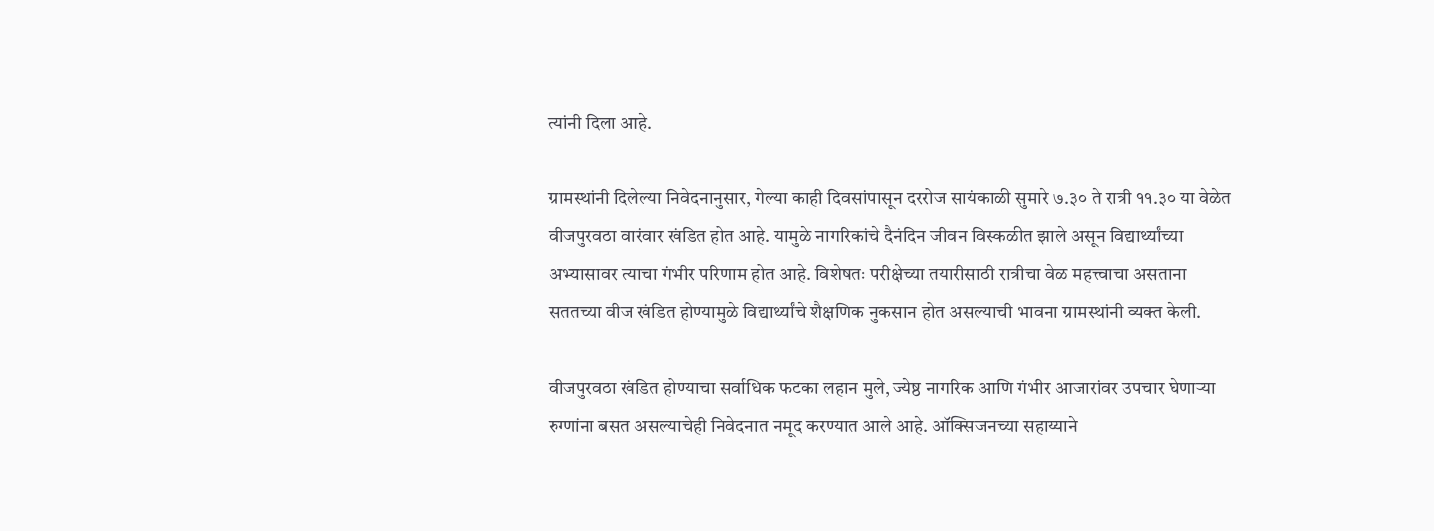त्यांनी दिला आहे.

ग्रामस्थांनी दिलेल्या निवेदनानुसार, गेल्या काही दिवसांपासून दररोज सायंकाळी सुमारे ७.३० ते रात्री ११.३० या वेळेत वीजपुरवठा वारंवार खंडित होत आहे. यामुळे नागरिकांचे दैनंदिन जीवन विस्कळीत झाले असून विद्यार्थ्यांच्या अभ्यासावर त्याचा गंभीर परिणाम होत आहे. विशेषतः परीक्षेच्या तयारीसाठी रात्रीचा वेळ महत्त्वाचा असताना सततच्या वीज खंडित होण्यामुळे विद्यार्थ्यांचे शैक्षणिक नुकसान होत असल्याची भावना ग्रामस्थांनी व्यक्त केली.

वीजपुरवठा खंडित होण्याचा सर्वाधिक फटका लहान मुले, ज्येष्ठ नागरिक आणि गंभीर आजारांवर उपचार घेणाऱ्या रुग्णांना बसत असल्याचेही निवेदनात नमूद करण्यात आले आहे. ऑक्सिजनच्या सहाय्याने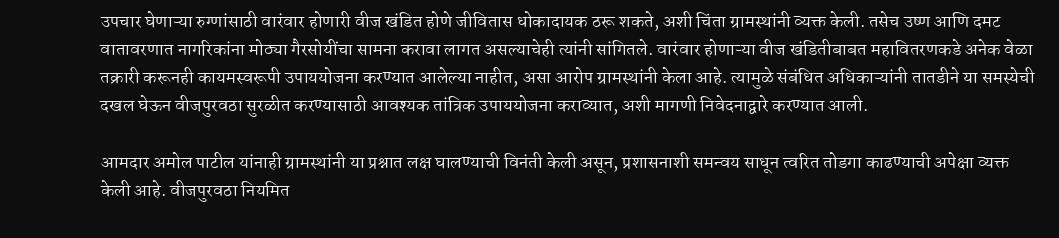उपचार घेणाऱ्या रुग्णांसाठी वारंवार होणारी वीज खंडित होणे जीवितास धोकादायक ठरू शकते, अशी चिंता ग्रामस्थांनी व्यक्त केली. तसेच उष्ण आणि दमट वातावरणात नागरिकांना मोठ्या गैरसोयींचा सामना करावा लागत असल्याचेही त्यांनी सांगितले. वारंवार होणाऱ्या वीज खंडितीबाबत महावितरणकडे अनेक वेळा तक्रारी करूनही कायमस्वरूपी उपाययोजना करण्यात आलेल्या नाहीत, असा आरोप ग्रामस्थांनी केला आहे. त्यामुळे संबंधित अधिकाऱ्यांनी तातडीने या समस्येची दखल घेऊन वीजपुरवठा सुरळीत करण्यासाठी आवश्यक तांत्रिक उपाययोजना कराव्यात, अशी मागणी निवेदनाद्वारे करण्यात आली.

आमदार अमोल पाटील यांनाही ग्रामस्थांनी या प्रश्नात लक्ष घालण्याची विनंती केली असून, प्रशासनाशी समन्वय साधून त्वरित तोडगा काढण्याची अपेक्षा व्यक्त केली आहे. वीजपुरवठा नियमित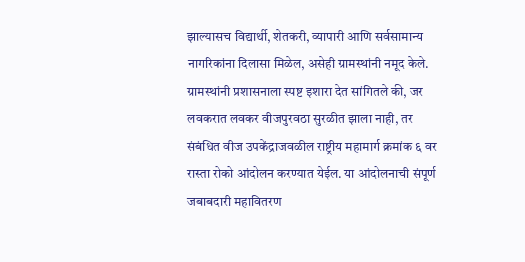झाल्यासच विद्यार्थी, शेतकरी, व्यापारी आणि सर्वसामान्य नागरिकांना दिलासा मिळेल, असेही ग्रामस्थांनी नमूद केले. ग्रामस्थांनी प्रशासनाला स्पष्ट इशारा देत सांगितले की, जर लवकरात लवकर वीजपुरवठा सुरळीत झाला नाही, तर संबंधित वीज उपकेंद्राजवळील राष्ट्रीय महामार्ग क्रमांक ६ वर रास्ता रोको आंदोलन करण्यात येईल. या आंदोलनाची संपूर्ण जबाबदारी महावितरण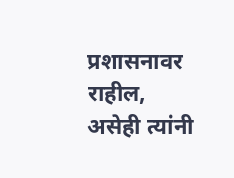प्रशासनावर राहील, असेही त्यांनी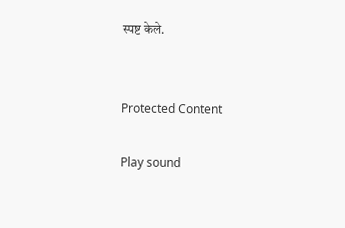स्पष्ट केले.


Protected Content

Play sound